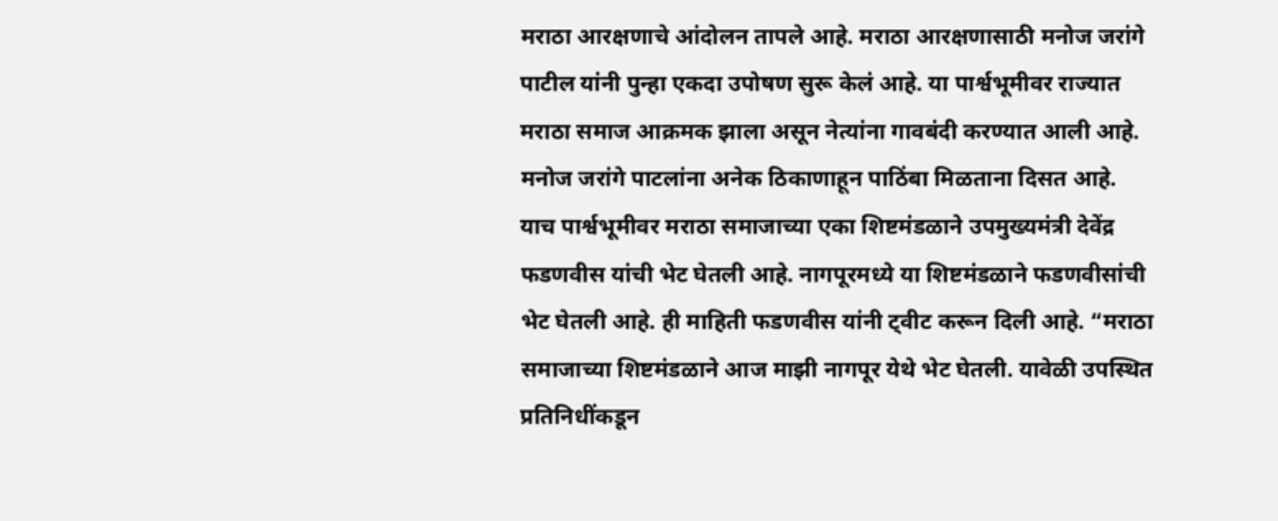मराठा आरक्षणाचे आंदोलन तापले आहे. मराठा आरक्षणासाठी मनोज जरांगे पाटील यांनी पुन्हा एकदा उपोषण सुरू केलं आहे. या पार्श्वभूमीवर राज्यात मराठा समाज आक्रमक झाला असून नेत्यांना गावबंदी करण्यात आली आहे. मनोज जरांगे पाटलांना अनेक ठिकाणाहून पाठिंबा मिळताना दिसत आहे.
याच पार्श्वभूमीवर मराठा समाजाच्या एका शिष्टमंडळाने उपमुख्यमंत्री देवेंद्र फडणवीस यांची भेट घेतली आहे. नागपूरमध्ये या शिष्टमंडळाने फडणवीसांची भेट घेतली आहे. ही माहिती फडणवीस यांनी ट्वीट करून दिली आहे. “मराठा समाजाच्या शिष्टमंडळाने आज माझी नागपूर येथे भेट घेतली. यावेळी उपस्थित प्रतिनिधींकडून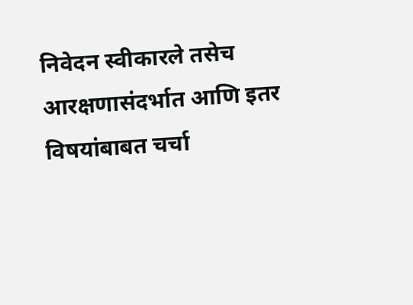निवेदन स्वीकारले तसेच आरक्षणासंदर्भात आणि इतर विषयांबाबत चर्चा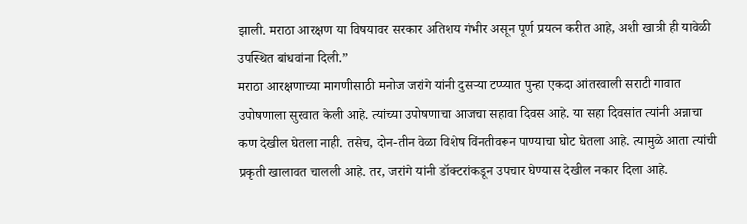झाली. मराठा आरक्षण या विषयावर सरकार अतिशय गंभीर असून पूर्ण प्रयत्न करीत आहे, अशी खात्री ही यावेळी उपस्थित बांधवांना दिली.”
मराठा आरक्षणाच्या मागणीसाठी मनोज जरांगे यांनी दुसऱ्या टप्प्यात पुन्हा एकदा आंतरवाली सराटी गावात उपोषणाला सुरवात केली आहे. त्यांच्या उपोषणाचा आजचा सहावा दिवस आहे. या सहा दिवसांत त्यांनी अन्नाचा कण देखील घेतला नाही. तसेच, दोन-तीन वेळा विशेष विंनतीवरून पाण्याचा घोट घेतला आहे. त्यामुळे आता त्यांची प्रकृती खालावत चालली आहे. तर, जरांगे यांनी डॉक्टरांकडून उपचार घेण्यास देखील नकार दिला आहे.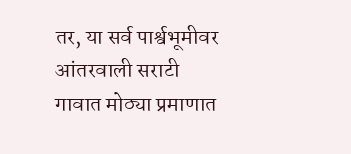तर, या सर्व पार्श्वभूमीवर आंतरवाली सराटी गावात मोठ्या प्रमाणात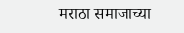मराठा समाजाच्या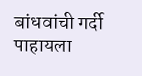बांधवांची गर्दी पाहायला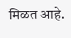मिळत आहे.